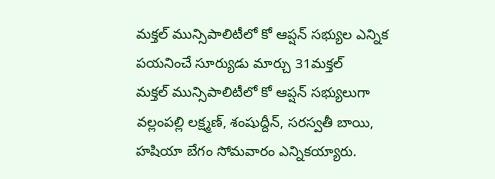మక్తల్ మున్సిపాలిటీలో కో ఆప్షన్ సభ్యుల ఎన్నిక
పయనించే సూర్యుడు మార్చు 31మక్తల్
మక్తల్ మున్సిపాలిటీలో కో ఆప్షన్ సభ్యులుగా వల్లంపల్లి లక్ష్మణ్, శంషుద్దీన్, సరస్వతీ బాయి, హషియా బేగం సోమవారం ఎన్నికయ్యారు.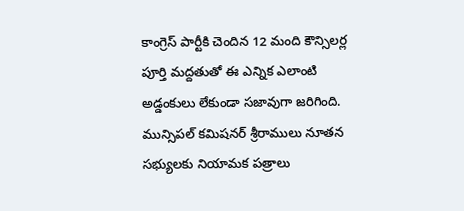కాంగ్రెస్ పార్టీకి చెందిన 12 మంది కౌన్సిలర్ల పూర్తి మద్దతుతో ఈ ఎన్నిక ఎలాంటి అడ్డంకులు లేకుండా సజావుగా జరిగింది. మున్సిపల్ కమిషనర్ శ్రీరాములు నూతన సభ్యులకు నియామక పత్రాలు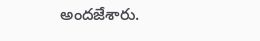అందజేశారు.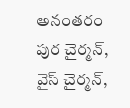అనంతరం పుర చైర్మన్, వైస్ చైర్మన్,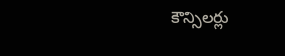కౌన్సిలర్లు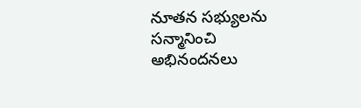నూతన సభ్యులను సన్మానించి అభినందనలు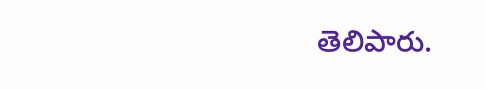తెలిపారు.